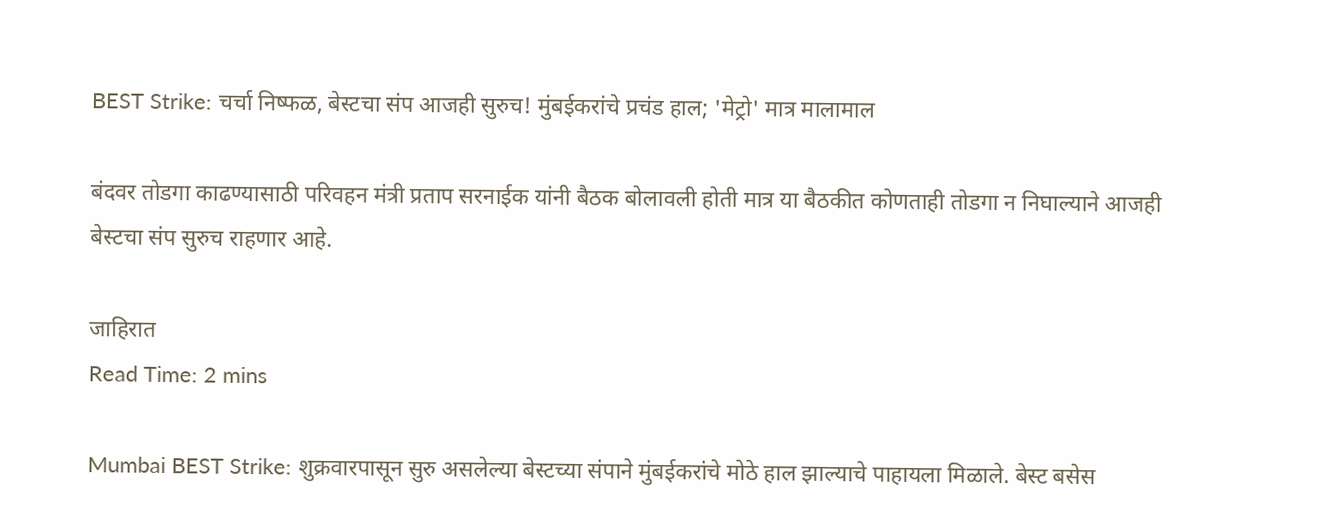BEST Strike: चर्चा निष्फळ, बेस्टचा संप आजही सुरुच! मुंबईकरांचे प्रचंड हाल; 'मेट्रो' मात्र मालामाल

बंदवर तोडगा काढण्यासाठी परिवहन मंत्री प्रताप सरनाईक यांनी बैठक बोलावली होती मात्र या बैठकीत कोणताही तोडगा न निघाल्याने आजही बेस्टचा संप सुरुच राहणार आहे.

जाहिरात
Read Time: 2 mins

Mumbai BEST Strike: शुक्रवारपासून सुरु असलेल्या बेस्टच्या संपाने मुंबईकरांचे मोठे हाल झाल्याचे पाहायला मिळाले. बेस्ट बसेस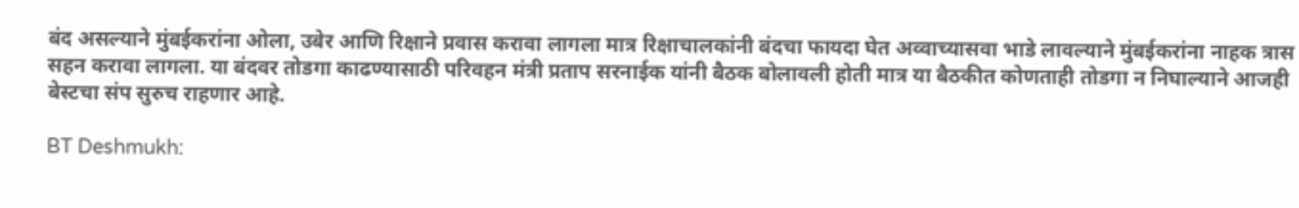बंद असल्याने मुंबईकरांना ओला, उबेर आणि रिक्षाने प्रवास करावा लागला मात्र रिक्षाचालकांनी बंदचा फायदा घेत अव्वाच्यासवा भाडे लावल्याने मुंबईकरांना नाहक त्रास सहन करावा लागला. या बंदवर तोडगा काढण्यासाठी परिवहन मंत्री प्रताप सरनाईक यांनी बैठक बोलावली होती मात्र या बैठकीत कोणताही तोडगा न निघाल्याने आजही बेस्टचा संप सुरुच राहणार आहे.

BT Deshmukh: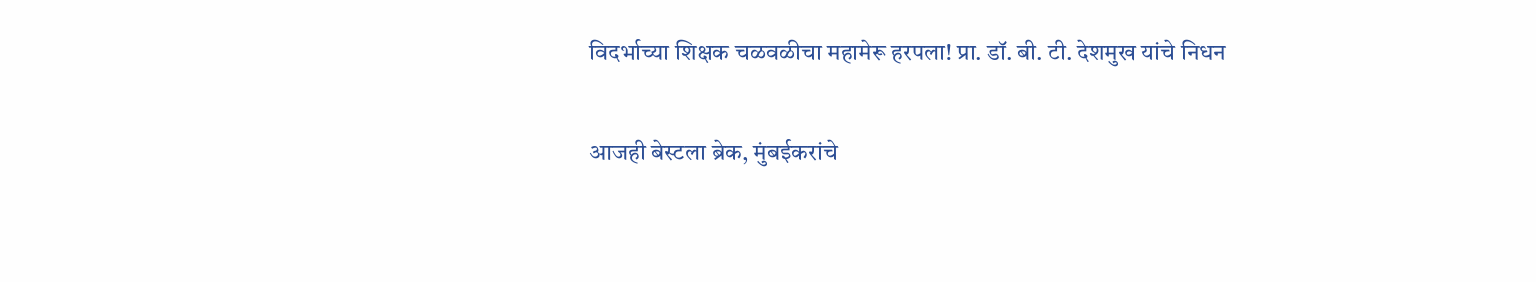विदर्भाच्या शिक्षक चळवळीचा महामेरू हरपला! प्रा. डॉ. बी. टी. देशमुख यांचे निधन

आजही बेस्टला ब्रेक, मुंबईकरांचे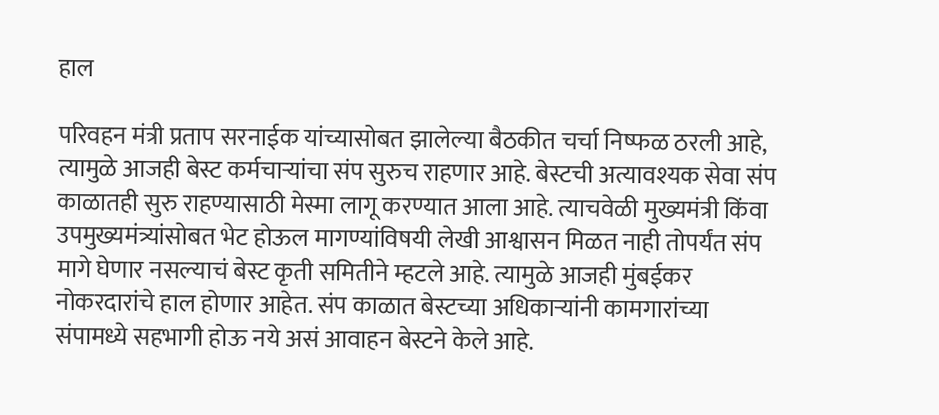हाल

परिवहन मंत्री प्रताप सरनाईक यांच्यासोबत झालेल्या बैठकीत चर्चा निष्फळ ठरली आहे, त्यामुळे आजही बेस्ट कर्मचाऱ्यांचा संप सुरुच राहणार आहे. बेस्टची अत्यावश्यक सेवा संप काळातही सुरु राहण्यासाठी मेस्मा लागू करण्यात आला आहे. त्याचवेळी मुख्यमंत्री किंवा उपमुख्यमंत्र्यांसोबत भेट होऊल मागण्यांविषयी लेखी आश्वासन मिळत नाही तोपर्यंत संप मागे घेणार नसल्याचं बेस्ट कृती समितीने म्हटले आहे. त्यामुळे आजही मुंबईकर नोकरदारांचे हाल होणार आहेत. संप काळात बेस्टच्या अधिकाऱ्यांनी कामगारांच्या संपामध्ये सहभागी होऊ नये असं आवाहन बेस्टने केले आहे.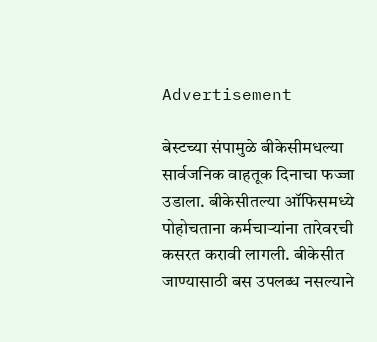Advertisement

बेस्टच्या संपामुळे बीकेसीमधल्या सार्वजनिक वाहतूक दिनाचा फज्जा उडाला. बीकेसीतल्या ऑफिसमध्ये पोहोचताना कर्मचाऱ्यांना तारेवरची कसरत करावी लागली. बीकेसीत जाण्यासाठी बस उपलब्ध नसल्याने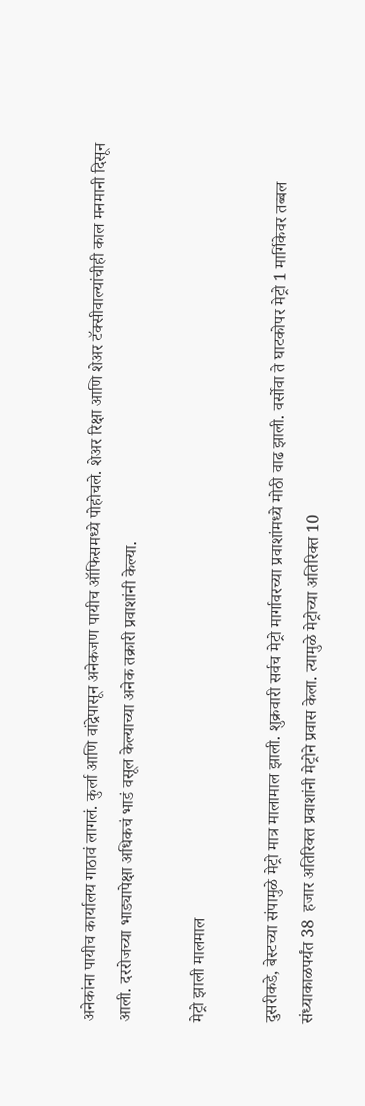अनेकांना पायीच कार्यालय गाठावं लागलं. कुर्ला आणि वांद्रेपासून अनेकजण पायीच ऑफिसमध्ये पोहोचले. शेअर रिक्षा आणि शेअर टॅक्सीवाल्यांचीही काल मनमानी दिसून आली. दररोजच्या भाड्यापेक्षा अधिकचं भाडं वसूल केल्याच्या अनेक तक्रारी प्रवाशांनी केल्या.

मेट्रो झाली मालमाल

दुसरीकडे, बेस्टच्या संपामुळे मेट्रो मात्र मालामाल झाली. शुक्रवारी सर्वच मेट्रो मार्गावरच्या प्रवाशांमध्ये मोठी वाढ झाली. वर्सोवा ते घाटकोपर मेट्रो 1 मार्गिकेवर तब्बल संध्याकाळपर्यंत 38  हजार अतिरिक्त प्रवाशांनी मेट्रोने प्रवास केला. त्यामुळे मेट्रोच्या अतिरिक्त 10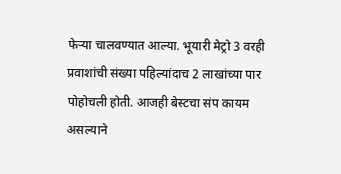फेऱ्या चालवण्यात आल्या. भूयारी मेट्रो 3 वरही प्रवाशांची संख्या पहिल्यांदाच 2 लाखांच्या पार पोहोचली होती. आजही बेस्टचा संप कायम असल्याने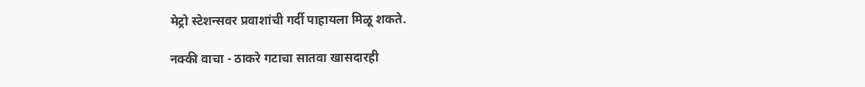मेट्रो स्टेशन्सवर प्रवाशांची गर्दी पाहायला मिळू शकते.

नक्की वाचा - ठाकरे गटाचा सातवा खासदारही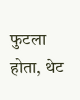फुटला होता, थेट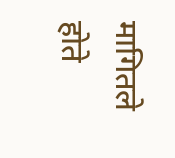मागितले होते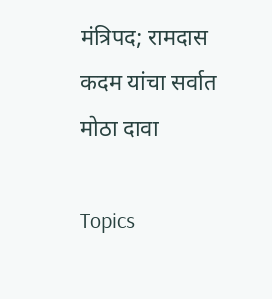मंत्रिपद; रामदास कदम यांचा सर्वात मोठा दावा

Topics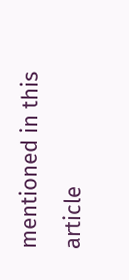mentioned in this article